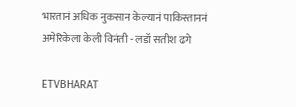भारतानं अधिक नुकसान केल्यानं पाकिस्ताननं अमेरिकेला केली विनंती - लडॉ सतीश ढगे

ETVBHARAT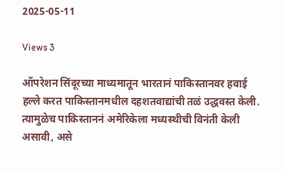2025-05-11

Views 3

ऑपरेशन सिंदूरच्या माध्यमातून भारतानं पाकिस्तानवर हवाई हल्ले करत पाकिस्तानमधील दहशतवाद्यांची तळं उद्धवस्त केली. त्यामुळेच पाकिस्ताननं अमेरिकेला मध्यस्थीची विनंती केली असावी, असे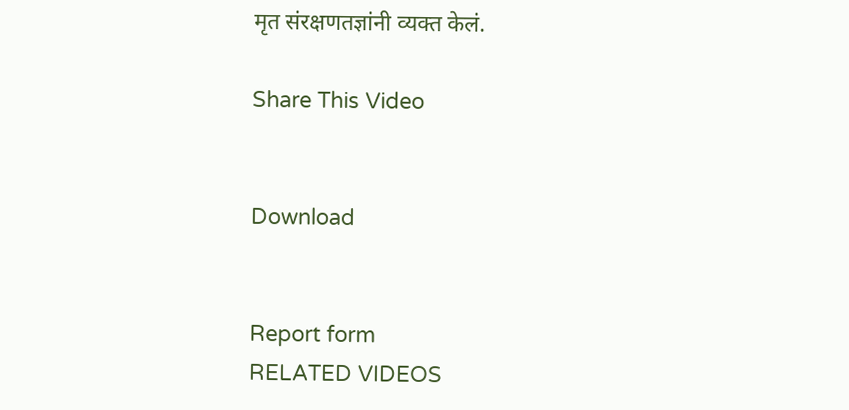मृत संरक्षणतज्ञांनी व्यक्त केलं.

Share This Video


Download


Report form
RELATED VIDEOS